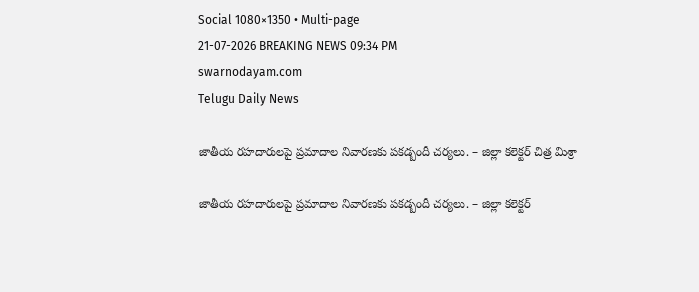Social 1080×1350 • Multi-page
21-07-2026 BREAKING NEWS 09:34 PM
swarnodayam.com
Telugu Daily News

జాతీయ రహదారులపై ప్రమాదాల నివారణకు పకడ్బందీ చర్యలు. – జిల్లా కలెక్టర్ చిత్ర మిశ్రా

జాతీయ రహదారులపై ప్రమాదాల నివారణకు పకడ్బందీ చర్యలు. – జిల్లా కలెక్టర్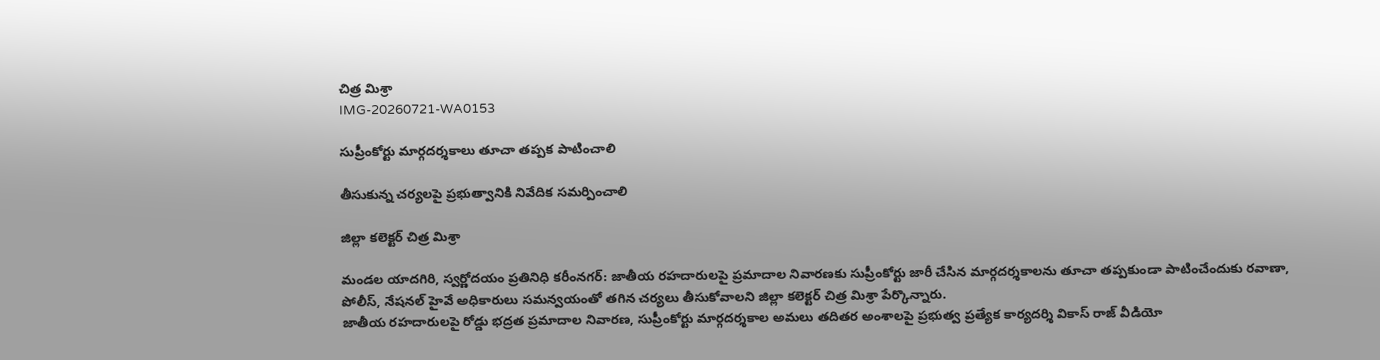చిత్ర మిశ్రా
IMG-20260721-WA0153

సుప్రీంకోర్టు మార్గదర్శకాలు తూచా తప్పక పాటించాలి

తీసుకున్న చర్యలపై ప్రభుత్వానికి నివేదిక సమర్పించాలి

జిల్లా కలెక్టర్ చిత్ర మిశ్రా

మండల యాదగిరి, స్వర్ణోదయం ప్రతినిధి కరీంనగర్: జాతీయ రహదారులపై ప్రమాదాల నివారణకు సుప్రీంకోర్టు జారీ చేసిన మార్గదర్శకాలను తూచా తప్పకుండా పాటించేందుకు రవాణా, పోలీస్, నేషనల్ హైవే అధికారులు సమన్వయంతో తగిన చర్యలు తీసుకోవాలని జిల్లా కలెక్టర్ చిత్ర మిశ్రా పేర్కొన్నారు.
జాతీయ రహదారులపై రోడ్డు భద్రత ప్రమాదాల నివారణ, సుప్రీంకోర్టు మార్గదర్శకాల అమలు తదితర అంశాలపై ప్రభుత్వ ప్రత్యేక కార్యదర్శి వికాస్ రాజ్ వీడియో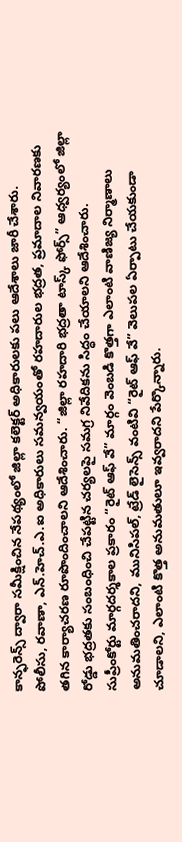కాన్ఫరెన్స్ ద్వారా సమీక్షించిన నేపథ్యంలో జిల్లా కలెక్టర్ అధికారులకు పలు ఆదేశాలు జారీ చేశారు.
పోలీసు, రవాణా, ఎన్.హెచ్.ఎ.ఐ అధికారులు సమన్వయంతో రహదారుల భద్రత, ప్రమాదాల నివారణకు తగిన కార్యాచరణ రూపొందించాలని ఆదేశించారు. “జిల్లా రహదారి భద్రతా టాస్క్ ఫోర్స్” ఆధ్వర్యంలో జిల్లా రోడ్డు భద్రతకు సంబంధించి చేపట్టిన చర్యలపై సమగ్ర నివేదికను సిద్ధం చేయాలని ఆదేశించారు.
సుప్రీంకోర్టు మార్గదర్శకాల ప్రకారం “రైట్ ఆఫ్ వే” మార్గం వెంబడి కొత్తగా ఎలాంటి వాణిజ్య నిర్మాణాలు అనుమతించరాదని, మునిసిపల్, ట్రేడ్ లైసెన్స్ వంటివి “రైట్ ఆఫ్ వే” వెలుపల ఏర్పాటు చేయకుండా చూడాలని, ఎలాంటి కొత్త అనుమతులూ ఇవ్వరాదని పేర్కొన్నారు.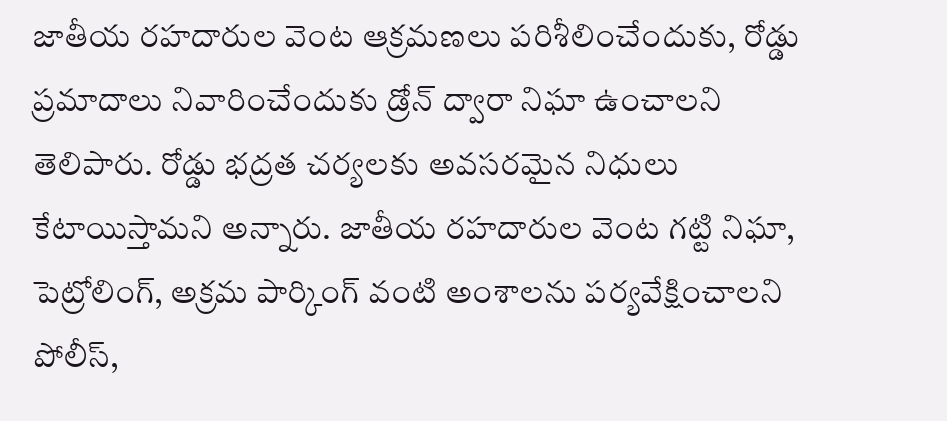జాతీయ రహదారుల వెంట ఆక్రమణలు పరిశీలించేందుకు, రోడ్డు ప్రమాదాలు నివారించేందుకు డ్రోన్ ద్వారా నిఘా ఉంచాలని తెలిపారు. రోడ్డు భద్రత చర్యలకు అవసరమైన నిధులు కేటాయిస్తామని అన్నారు. జాతీయ రహదారుల వెంట గట్టి నిఘా, పెట్రోలింగ్, అక్రమ పార్కింగ్ వంటి అంశాలను పర్యవేక్షించాలని పోలీస్,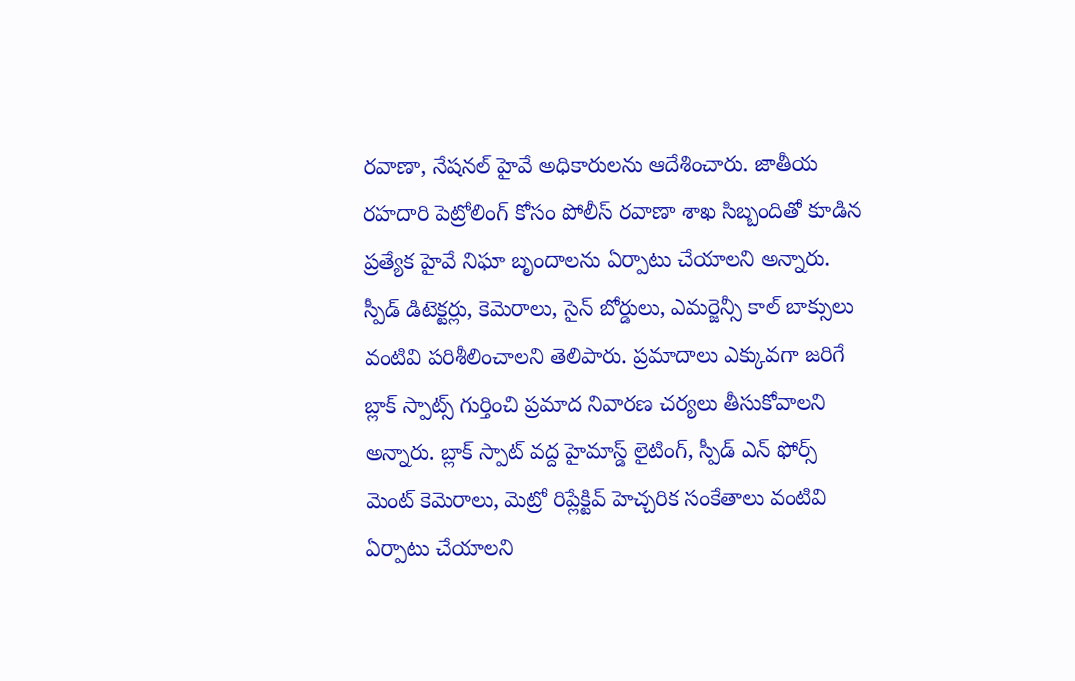రవాణా, నేషనల్ హైవే అధికారులను ఆదేశించారు. జాతీయ రహదారి పెట్రోలింగ్ కోసం పోలీస్ రవాణా శాఖ సిబ్బందితో కూడిన ప్రత్యేక హైవే నిఘా బృందాలను ఏర్పాటు చేయాలని అన్నారు.
స్పీడ్ డిటెక్టర్లు, కెమెరాలు, సైన్ బోర్డులు, ఎమర్జెన్సీ కాల్ బాక్సులు వంటివి పరిశీలించాలని తెలిపారు. ప్రమాదాలు ఎక్కువగా జరిగే బ్లాక్ స్పాట్స్ గుర్తించి ప్రమాద నివారణ చర్యలు తీసుకోవాలని అన్నారు. బ్లాక్ స్పాట్ వద్ద హైమాస్డ్ లైటింగ్, స్పీడ్ ఎన్ ఫోర్స్ మెంట్ కెమెరాలు, మెట్రో రిప్లేక్టివ్ హెచ్చరిక సంకేతాలు వంటివి ఏర్పాటు చేయాలని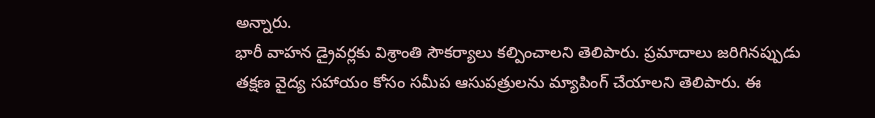అన్నారు.
భారీ వాహన డ్రైవర్లకు విశ్రాంతి సౌకర్యాలు కల్పించాలని తెలిపారు. ప్రమాదాలు జరిగినప్పుడు తక్షణ వైద్య సహాయం కోసం సమీప ఆసుపత్రులను మ్యాపింగ్ చేయాలని తెలిపారు. ఈ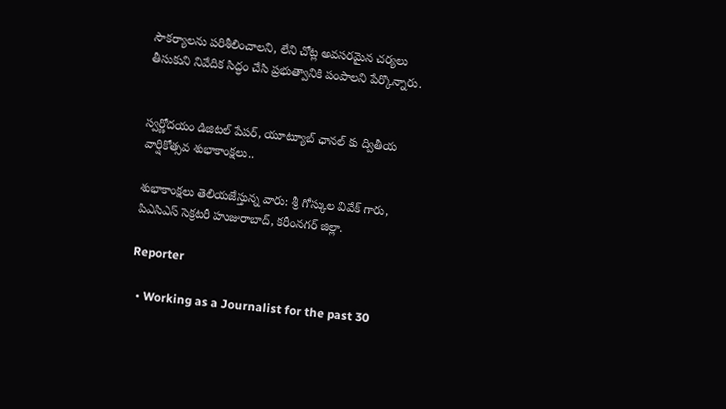సౌకర్యాలను పరిశీలించాలని, లేని చోట్ల అవసరమైన చర్యలు తీసుకుని నివేదిక సిద్ధం చేసి ప్రభుత్వానికి పంపాలని పేర్కొన్నారు.


స్వర్ణోదయం డిజిటల్ పేపర్, యూట్యూబ్ ఛానల్ కు ద్వితీయ వార్షికోత్సవ శుభాకాంక్షలు..

శుభాకాంక్షలు తెలియజేస్తున్న వారు: శ్రీ గోస్కుల వివేక్ గారు, పిఎసిఎస్ సెక్రటరీ హుజురాబాద్, కరీంనగర్ జిల్లా.

Reporter

  • Working as a Journalist for the past 30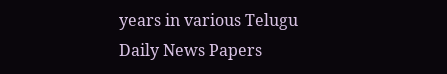years in various Telugu Daily News Papers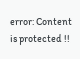error: Content is protected !!